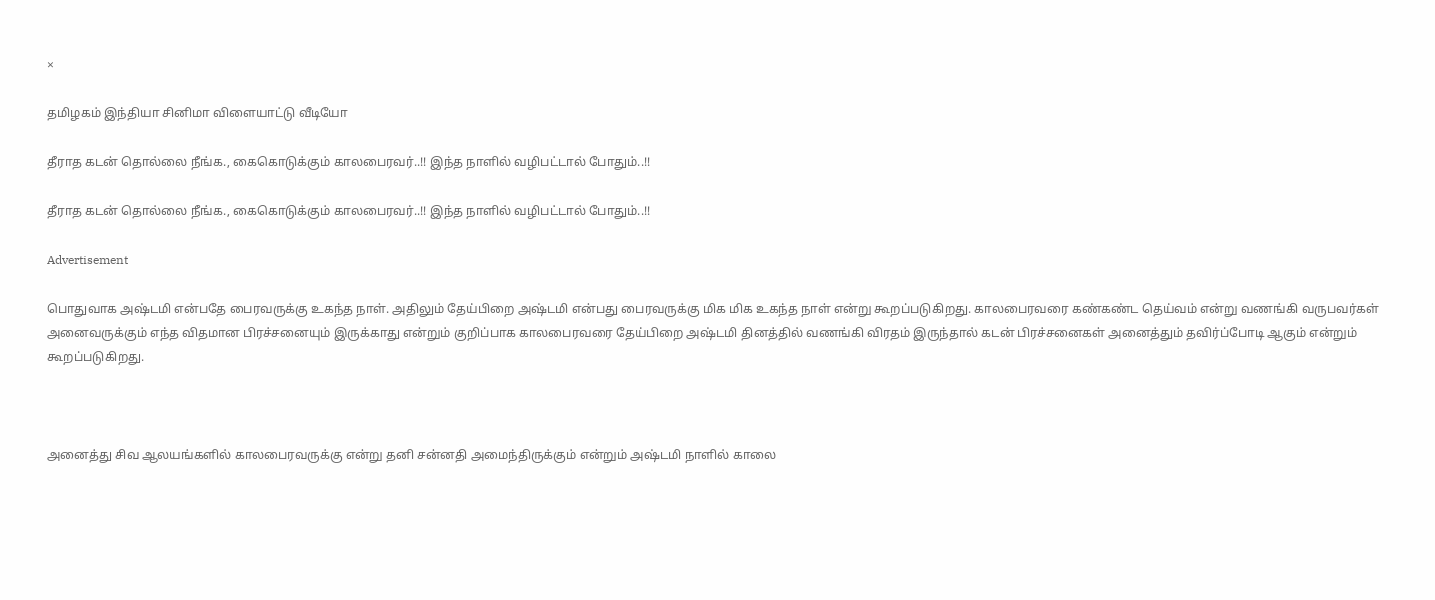×

தமிழகம் இந்தியா சினிமா விளையாட்டு வீடியோ

தீராத கடன் தொல்லை நீங்க., கைகொடுக்கும் காலபைரவர்..!! இந்த நாளில் வழிபட்டால் போதும்..!!

தீராத கடன் தொல்லை நீங்க., கைகொடுக்கும் காலபைரவர்..!! இந்த நாளில் வழிபட்டால் போதும்..!!

Advertisement

பொதுவாக அஷ்டமி என்பதே பைரவருக்கு உகந்த நாள். அதிலும் தேய்பிறை அஷ்டமி என்பது பைரவருக்கு மிக மிக உகந்த நாள் என்று கூறப்படுகிறது. காலபைரவரை கண்கண்ட தெய்வம் என்று வணங்கி வருபவர்கள் அனைவருக்கும் எந்த விதமான பிரச்சனையும் இருக்காது என்றும் குறிப்பாக காலபைரவரை தேய்பிறை அஷ்டமி தினத்தில் வணங்கி விரதம் இருந்தால் கடன் பிரச்சனைகள் அனைத்தும் தவிர்ப்போடி ஆகும் என்றும் கூறப்படுகிறது.



அனைத்து சிவ ஆலயங்களில் காலபைரவருக்கு என்று தனி சன்னதி அமைந்திருக்கும் என்றும் அஷ்டமி நாளில் காலை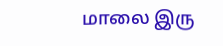மாலை இரு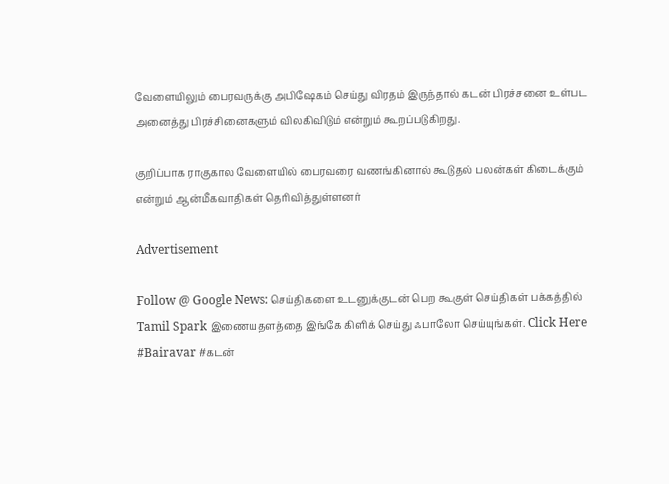வேளையிலும் பைரவருக்கு அபிஷேகம் செய்து விரதம் இருந்தால் கடன் பிரச்சனை உள்பட அனைத்து பிரச்சினைகளும் விலகிவிடும் என்றும் கூறப்படுகிறது.

குறிப்பாக ராகுகால வேளையில் பைரவரை வணங்கினால் கூடுதல் பலன்கள் கிடைக்கும் என்றும் ஆன்மீகவாதிகள் தெரிவித்துள்ளனர்

Advertisement

Follow @ Google News: செய்திகளை உடனுக்குடன் பெற கூகுள் செய்திகள் பக்கத்தில் Tamil Spark இணையதளத்தை இங்கே கிளிக் செய்து ஃபாலோ செய்யுங்கள். Click Here
#Bairavar #கடன்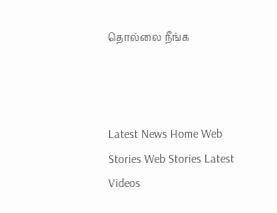தொல்லை நீங்க



Latest News Home Web Stories Web Stories Latest Videos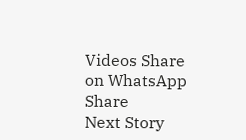Videos Share on WhatsApp Share
Next Story